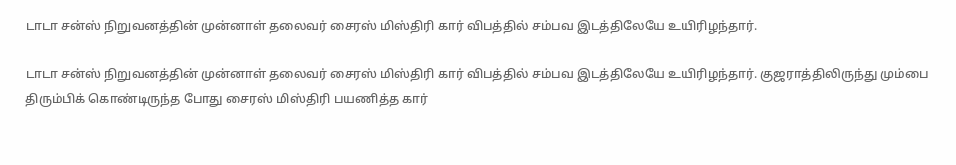டாடா சன்ஸ் நிறுவனத்தின் முன்னாள் தலைவர் சைரஸ் மிஸ்திரி கார் விபத்தில் சம்பவ இடத்திலேயே உயிரிழந்தார்.

டாடா சன்ஸ் நிறுவனத்தின் முன்னாள் தலைவர் சைரஸ் மிஸ்திரி கார் விபத்தில் சம்பவ இடத்திலேயே உயிரிழந்தார். குஜராத்திலிருந்து மும்பை திரும்பிக் கொண்டிருந்த போது சைரஸ் மிஸ்திரி பயணித்த கார்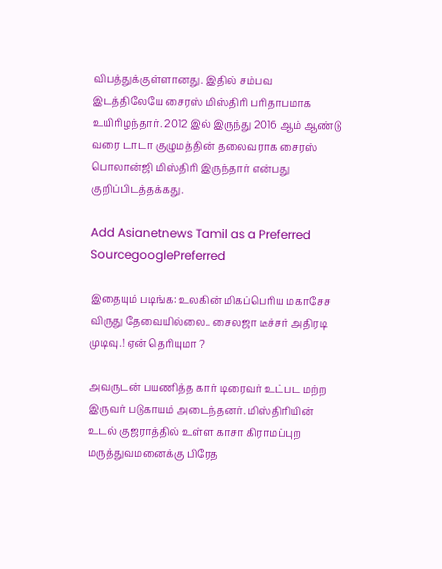விபத்துக்குள்ளானது. இதில் சம்பவ இடத்திலேயே சைரஸ் மிஸ்திரி பரிதாபமாக உயிரிழந்தார். 2012 இல் இருந்து 2016 ஆம் ஆண்டு வரை டாடா குழுமத்தின் தலைவராக சைரஸ் பொலான்ஜி மிஸ்திரி இருந்தார் என்பது குறிப்பிடத்தக்கது.

Add Asianetnews Tamil as a Preferred SourcegooglePreferred

இதையும் படிங்க: உலகின் மிகப்பெரிய மகாசேச விருது தேவையில்லை.. சைலஜா டீச்சர் அதிரடி முடிவு.! ஏன் தெரியுமா ?

அவருடன் பயணித்த கார் டிரைவர் உட்பட மற்ற இருவர் படுகாயம் அடைந்தனர். மிஸ்திரியின் உடல் குஜராத்தில் உள்ள காசா கிராமப்புற மருத்துவமனைக்கு பிரேத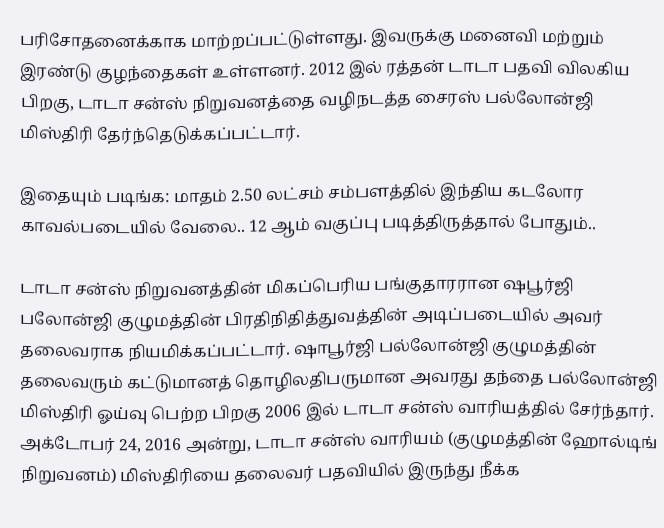பரிசோதனைக்காக மாற்றப்பட்டுள்ளது. இவருக்கு மனைவி மற்றும் இரண்டு குழந்தைகள் உள்ளனர். 2012 இல் ரத்தன் டாடா பதவி விலகிய பிறகு, டாடா சன்ஸ் நிறுவனத்தை வழிநடத்த சைரஸ் பல்லோன்ஜி மிஸ்திரி தேர்ந்தெடுக்கப்பட்டார்.

இதையும் படிங்க: மாதம் 2.50 லட்சம் சம்பளத்தில் இந்திய கடலோர காவல்படையில் வேலை.. 12 ஆம் வகுப்பு படித்திருத்தால் போதும்..

டாடா சன்ஸ் நிறுவனத்தின் மிகப்பெரிய பங்குதாரரான ஷபூர்ஜி பலோன்ஜி குழுமத்தின் பிரதிநிதித்துவத்தின் அடிப்படையில் அவர் தலைவராக நியமிக்கப்பட்டார். ஷாபூர்ஜி பல்லோன்ஜி குழுமத்தின் தலைவரும் கட்டுமானத் தொழிலதிபருமான அவரது தந்தை பல்லோன்ஜி மிஸ்திரி ஓய்வு பெற்ற பிறகு 2006 இல் டாடா சன்ஸ் வாரியத்தில் சேர்ந்தார். அக்டோபர் 24, 2016 அன்று, டாடா சன்ஸ் வாரியம் (குழுமத்தின் ஹோல்டிங் நிறுவனம்) மிஸ்திரியை தலைவர் பதவியில் இருந்து நீக்க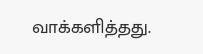வாக்களித்தது.